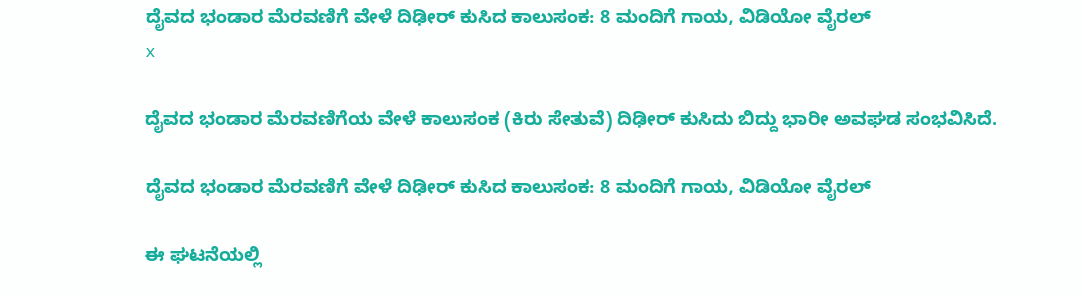ದೈವದ ಭಂಡಾರ ಮೆರವಣಿಗೆ ವೇಳೆ ದಿಢೀರ್ ಕುಸಿದ ಕಾಲುಸಂಕ: 8 ಮಂದಿಗೆ ಗಾಯ, ವಿಡಿಯೋ ವೈರಲ್
x

ದೈವದ ಭಂಡಾರ ಮೆರವಣಿಗೆಯ ವೇಳೆ ಕಾಲುಸಂಕ (ಕಿರು ಸೇತುವೆ) ದಿಢೀರ್ ಕುಸಿದು ಬಿದ್ದು ಭಾರೀ ಅವಘಡ ಸಂಭವಿಸಿದೆ.

ದೈವದ ಭಂಡಾರ ಮೆರವಣಿಗೆ ವೇಳೆ ದಿಢೀರ್ ಕುಸಿದ ಕಾಲುಸಂಕ: 8 ಮಂದಿಗೆ ಗಾಯ, ವಿಡಿಯೋ ವೈರಲ್

ಈ ಘಟನೆಯಲ್ಲಿ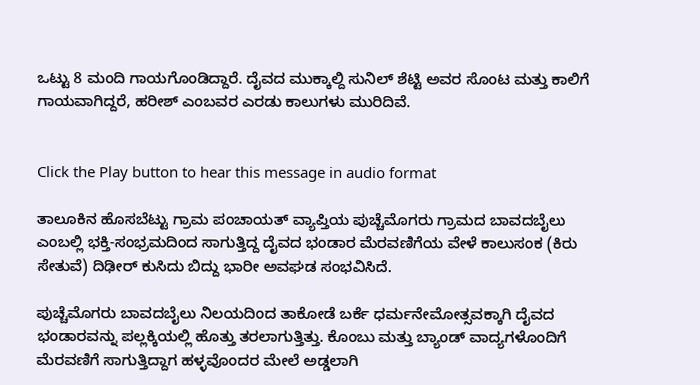ಒಟ್ಟು 8 ಮಂದಿ ಗಾಯಗೊಂಡಿದ್ದಾರೆ. ದೈವದ ಮುಕ್ಕಾಲ್ದಿ ಸುನಿಲ್ ಶೆಟ್ಟಿ ಅವರ ಸೊಂಟ ಮತ್ತು ಕಾಲಿಗೆ ಗಾಯವಾಗಿದ್ದರೆ, ಹರೀಶ್ ಎಂಬವರ ಎರಡು ಕಾಲುಗಳು ಮುರಿದಿವೆ.


Click the Play button to hear this message in audio format

ತಾಲೂಕಿನ ಹೊಸಬೆಟ್ಟು ಗ್ರಾಮ ಪಂಚಾಯತ್ ವ್ಯಾಪ್ತಿಯ ಪುಚ್ಚೆಮೊಗರು ಗ್ರಾಮದ ಬಾವದಬೈಲು ಎಂಬಲ್ಲಿ ಭಕ್ತಿ-ಸಂಭ್ರಮದಿಂದ ಸಾಗುತ್ತಿದ್ದ ದೈವದ ಭಂಡಾರ ಮೆರವಣಿಗೆಯ ವೇಳೆ ಕಾಲುಸಂಕ (ಕಿರು ಸೇತುವೆ) ದಿಢೀರ್ ಕುಸಿದು ಬಿದ್ದು ಭಾರೀ ಅವಘಡ ಸಂಭವಿಸಿದೆ.

ಪುಚ್ಚೆಮೊಗರು ಬಾವದಬೈಲು ನಿಲಯದಿಂದ ತಾಕೋಡೆ ಬರ್ಕೆ ಧರ್ಮನೇಮೋತ್ಸವಕ್ಕಾಗಿ ದೈವದ ಭಂಡಾರವನ್ನು ಪಲ್ಲಕ್ಕಿಯಲ್ಲಿ ಹೊತ್ತು ತರಲಾಗುತ್ತಿತ್ತು. ಕೊಂಬು ಮತ್ತು ಬ್ಯಾಂಡ್ ವಾದ್ಯಗಳೊಂದಿಗೆ ಮೆರವಣಿಗೆ ಸಾಗುತ್ತಿದ್ದಾಗ ಹಳ್ಳವೊಂದರ ಮೇಲೆ ಅಡ್ಡಲಾಗಿ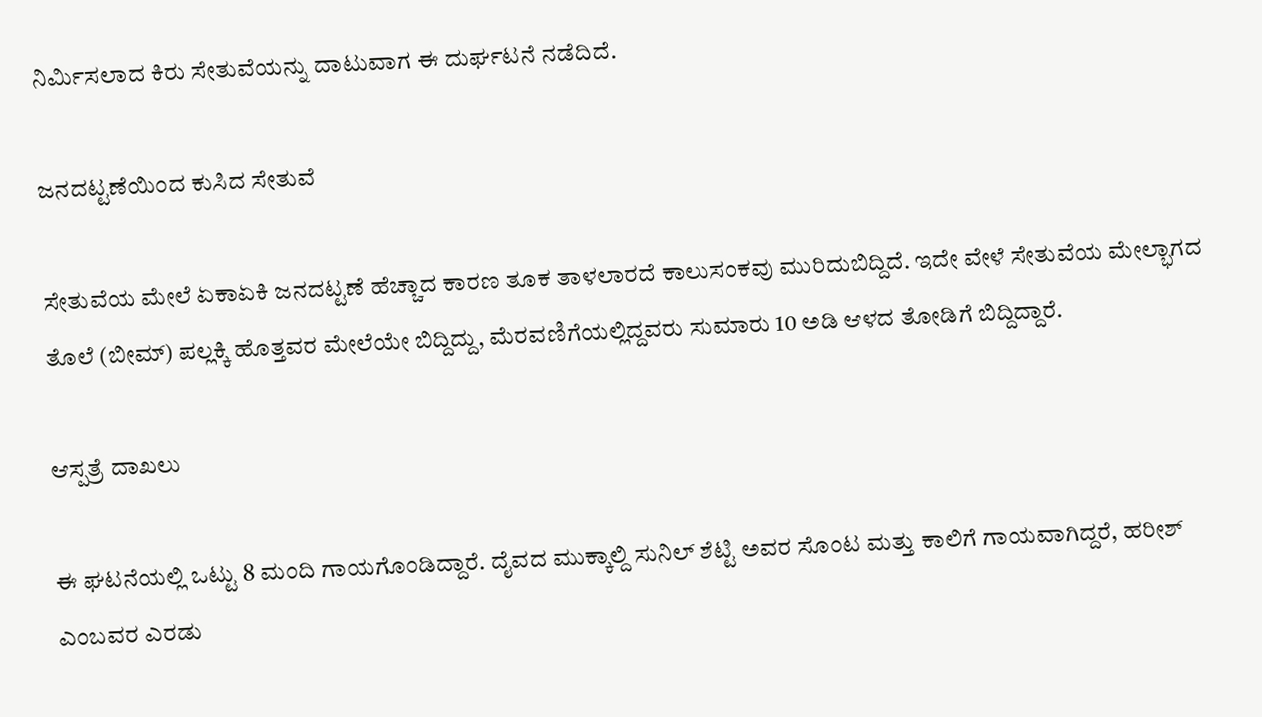ನಿರ್ಮಿಸಲಾದ ಕಿರು ಸೇತುವೆಯನ್ನು ದಾಟುವಾಗ ಈ ದುರ್ಘಟನೆ ನಡೆದಿದೆ.

ಜನದಟ್ಟಣೆಯಿಂದ ಕುಸಿದ ಸೇತುವೆ

ಸೇತುವೆಯ ಮೇಲೆ ಏಕಾಏಕಿ ಜನದಟ್ಟಣೆ ಹೆಚ್ಚಾದ ಕಾರಣ ತೂಕ ತಾಳಲಾರದೆ ಕಾಲುಸಂಕವು ಮುರಿದುಬಿದ್ದಿದೆ. ಇದೇ ವೇಳೆ ಸೇತುವೆಯ ಮೇಲ್ಭಾಗದ ತೊಲೆ (ಬೀಮ್) ಪಲ್ಲಕ್ಕಿ ಹೊತ್ತವರ ಮೇಲೆಯೇ ಬಿದ್ದಿದ್ದು, ಮೆರವಣಿಗೆಯಲ್ಲಿದ್ದವರು ಸುಮಾರು 10 ಅಡಿ ಆಳದ ತೋಡಿಗೆ ಬಿದ್ದಿದ್ದಾರೆ.

ಆಸ್ಪತ್ರೆ ದಾಖಲು

ಈ ಘಟನೆಯಲ್ಲಿ ಒಟ್ಟು 8 ಮಂದಿ ಗಾಯಗೊಂಡಿದ್ದಾರೆ. ದೈವದ ಮುಕ್ಕಾಲ್ದಿ ಸುನಿಲ್ ಶೆಟ್ಟಿ ಅವರ ಸೊಂಟ ಮತ್ತು ಕಾಲಿಗೆ ಗಾಯವಾಗಿದ್ದರೆ, ಹರೀಶ್ ಎಂಬವರ ಎರಡು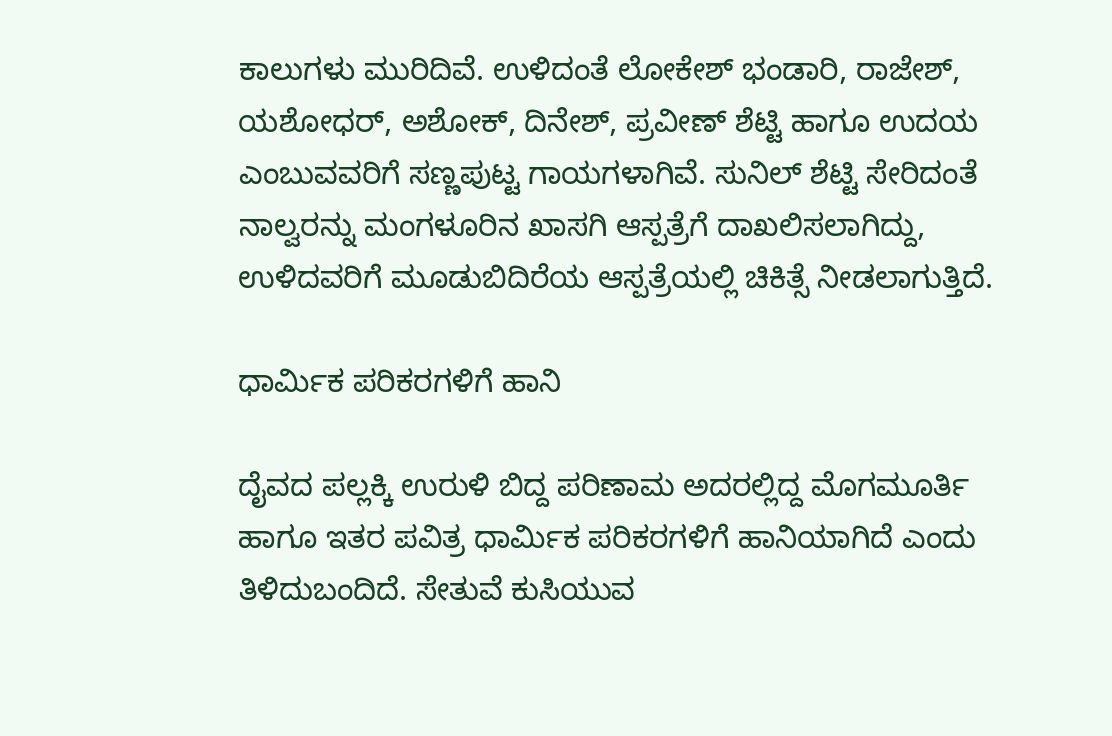ಕಾಲುಗಳು ಮುರಿದಿವೆ. ಉಳಿದಂತೆ ಲೋಕೇಶ್ ಭಂಡಾರಿ, ರಾಜೇಶ್, ಯಶೋಧರ್, ಅಶೋಕ್, ದಿನೇಶ್, ಪ್ರವೀಣ್ ಶೆಟ್ಟಿ ಹಾಗೂ ಉದಯ ಎಂಬುವವರಿಗೆ ಸಣ್ಣಪುಟ್ಟ ಗಾಯಗಳಾಗಿವೆ. ಸುನಿಲ್ ಶೆಟ್ಟಿ ಸೇರಿದಂತೆ ನಾಲ್ವರನ್ನು ಮಂಗಳೂರಿನ ಖಾಸಗಿ ಆಸ್ಪತ್ರೆಗೆ ದಾಖಲಿಸಲಾಗಿದ್ದು, ಉಳಿದವರಿಗೆ ಮೂಡುಬಿದಿರೆಯ ಆಸ್ಪತ್ರೆಯಲ್ಲಿ ಚಿಕಿತ್ಸೆ ನೀಡಲಾಗುತ್ತಿದೆ.

ಧಾರ್ಮಿಕ ಪರಿಕರಗಳಿಗೆ ಹಾನಿ

ದೈವದ ಪಲ್ಲಕ್ಕಿ ಉರುಳಿ ಬಿದ್ದ ಪರಿಣಾಮ ಅದರಲ್ಲಿದ್ದ ಮೊಗಮೂರ್ತಿ ಹಾಗೂ ಇತರ ಪವಿತ್ರ ಧಾರ್ಮಿಕ ಪರಿಕರಗಳಿಗೆ ಹಾನಿಯಾಗಿದೆ ಎಂದು ತಿಳಿದುಬಂದಿದೆ. ಸೇತುವೆ ಕುಸಿಯುವ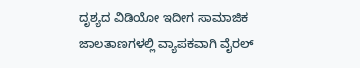ದೃಶ್ಯದ ವಿಡಿಯೋ ಇದೀಗ ಸಾಮಾಜಿಕ ಜಾಲತಾಣಗಳಲ್ಲಿ ವ್ಯಾಪಕವಾಗಿ ವೈರಲ್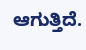ಆಗುತ್ತಿದೆ.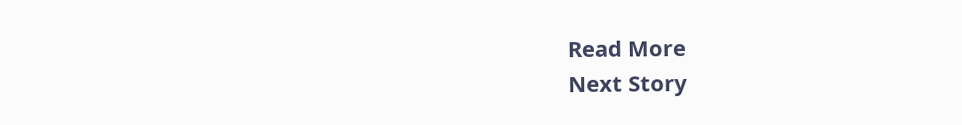Read More
Next Story